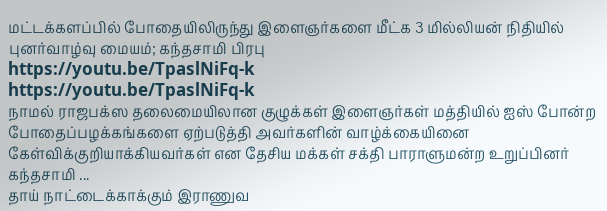மட்டக்களப்பில் போதையிலிருந்து இளைஞர்களை மீட்க 3 மில்லியன் நிதியில் புனர்வாழ்வு மையம்; கந்தசாமி பிரபு
https://youtu.be/TpaslNiFq-k
https://youtu.be/TpaslNiFq-k
நாமல் ராஜபக்ஸ தலைமையிலான குழுக்கள் இளைஞர்கள் மத்தியில் ஐஸ் போன்ற போதைப்பழக்கங்களை ஏற்படுத்தி அவர்களின் வாழ்க்கையினை கேள்விக்குறியாக்கியவர்கள் என தேசிய மக்கள் சக்தி பாராளுமன்ற உறுப்பினர் கந்தசாமி ...
தாய் நாட்டைக்காக்கும் இராணுவ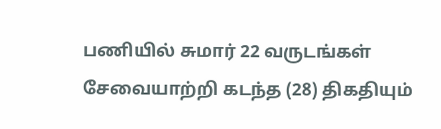பணியில் சுமார் 22 வருடங்கள் சேவையாற்றி கடந்த (28) திகதியும்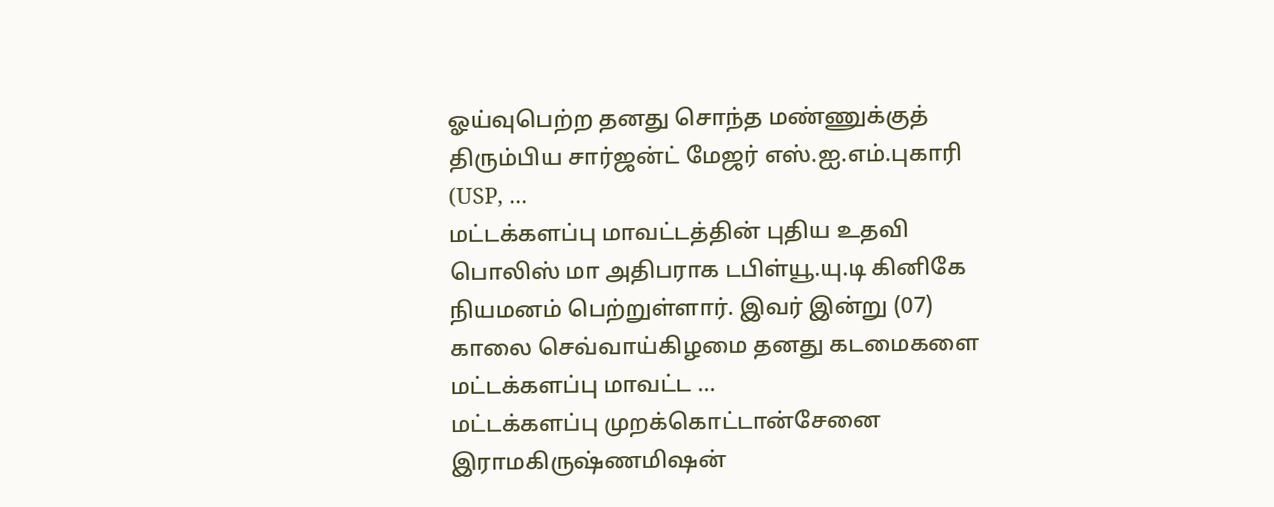ஓய்வுபெற்ற தனது சொந்த மண்ணுக்குத் திரும்பிய சார்ஜன்ட் மேஜர் எஸ்.ஐ.எம்.புகாரி (USP, ...
மட்டக்களப்பு மாவட்டத்தின் புதிய உதவி பொலிஸ் மா அதிபராக டபிள்யூ.யு.டி கினிகே நியமனம் பெற்றுள்ளார். இவர் இன்று (07) காலை செவ்வாய்கிழமை தனது கடமைகளை மட்டக்களப்பு மாவட்ட ...
மட்டக்களப்பு முறக்கொட்டான்சேனை இராமகிருஷ்ணமிஷன்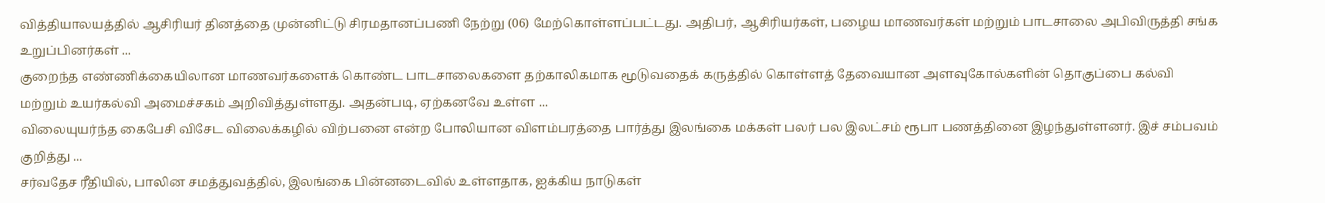வித்தியாலயத்தில் ஆசிரியர் தினத்தை முன்னிட்டு சிரமதானப்பணி நேற்று (06) மேற்கொள்ளப்பட்டது. அதிபர், ஆசிரியர்கள், பழைய மாணவர்கள் மற்றும் பாடசாலை அபிவிருத்தி சங்க உறுப்பினர்கள் ...
குறைந்த எண்ணிக்கையிலான மாணவர்களைக் கொண்ட பாடசாலைகளை தற்காலிகமாக மூடுவதைக் கருத்தில் கொள்ளத் தேவையான அளவுகோல்களின் தொகுப்பை கல்வி மற்றும் உயர்கல்வி அமைச்சகம் அறிவித்துள்ளது. அதன்படி, ஏற்கனவே உள்ள ...
விலையுயர்ந்த கைபேசி விசேட விலைக்கழில் விற்பனை என்ற போலியான விளம்பரத்தை பார்த்து இலங்கை மக்கள் பலர் பல இலட்சம் ரூபா பணத்தினை இழந்துள்ளனர். இச் சம்பவம் குறித்து ...
சர்வதேச ரீதியில், பாலின சமத்துவத்தில், இலங்கை பின்னடைவில் உள்ளதாக, ஐக்கிய நாடுகள்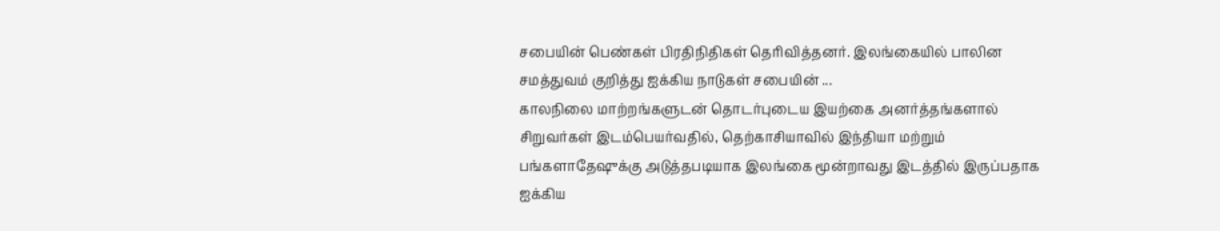சபையின் பெண்கள் பிரதிநிதிகள் தெரிவித்தனர். இலங்கையில் பாலின சமத்துவம் குறித்து ஐக்கிய நாடுகள் சபையின் ...
காலநிலை மாற்றங்களுடன் தொடர்புடைய இயற்கை அனர்த்தங்களால் சிறுவர்கள் இடம்பெயர்வதில், தெற்காசியாவில் இந்தியா மற்றும் பங்களாதேஷுக்கு அடுத்தபடியாக இலங்கை மூன்றாவது இடத்தில் இருப்பதாக ஐக்கிய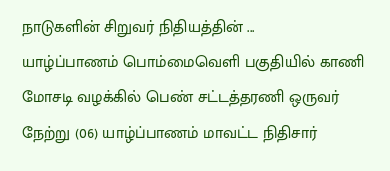நாடுகளின் சிறுவர் நிதியத்தின் ...
யாழ்ப்பாணம் பொம்மைவெளி பகுதியில் காணி மோசடி வழக்கில் பெண் சட்டத்தரணி ஒருவர் நேற்று (06) யாழ்ப்பாணம் மாவட்ட நிதிசார்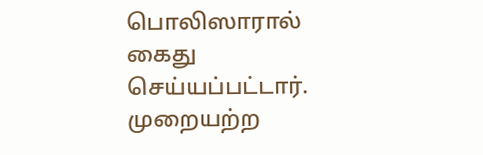பொலிஸாரால் கைது செய்யப்பட்டார். முறையற்ற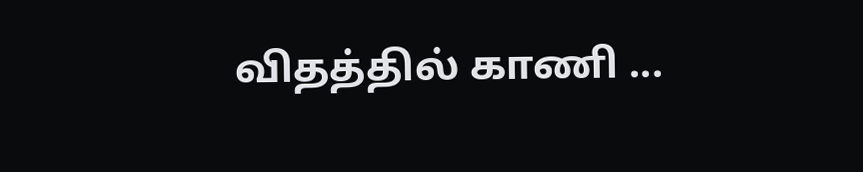விதத்தில் காணி ...